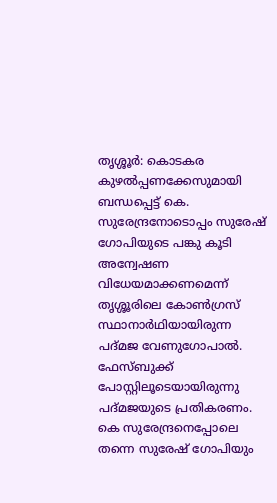തൃശ്ശൂര്‍: കൊടകര കുഴല്‍പ്പണക്കേസുമായി ബന്ധപ്പെട്ട് കെ. സുരേന്ദ്രനോടൊപ്പം സുരേഷ് ഗോപിയുടെ പങ്കു കൂടി അന്വേഷണ വിധേയമാക്കണമെന്ന് തൃശ്ശൂരിലെ കോണ്‍ഗ്രസ് സ്ഥാനാര്‍ഥിയായിരുന്ന പദ്മജ വേണുഗോപാല്‍. ഫേസ്ബുക്ക് പോസ്റ്റിലൂടെയായിരുന്നു പദ്മജയുടെ പ്രതികരണം. കെ സുരേന്ദ്രനെപ്പോലെ തന്നെ സുരേഷ് ഗോപിയും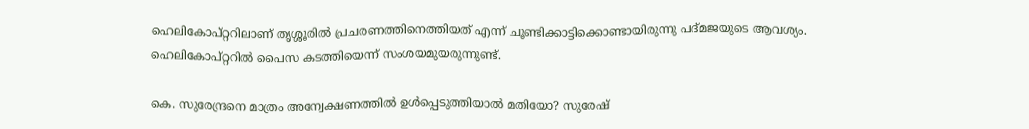ഹെലികോപ്റ്ററിലാണ് തൃശ്ശൂരില്‍ പ്രചരണത്തിനെത്തിയത് എന്ന് ചൂണ്ടിക്കാട്ടിക്കൊണ്ടായിരുന്നു പദ്മജയുടെ ആവശ്യം. ഹെലികോപ്റ്ററില്‍ പൈസ കടത്തിയെന്ന് സംശയമുയരുന്നുണ്ട്.

കെ. സുരേന്ദ്രനെ മാത്രം അന്വേക്ഷണത്തില്‍ ഉള്‍പ്പെടുത്തിയാല്‍ മതിയോ? സുരേഷ്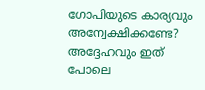ഗോപിയുടെ കാര്യവും അന്വേക്ഷിക്കണ്ടേ? അദ്ദേഹവും ഇത് പോലെ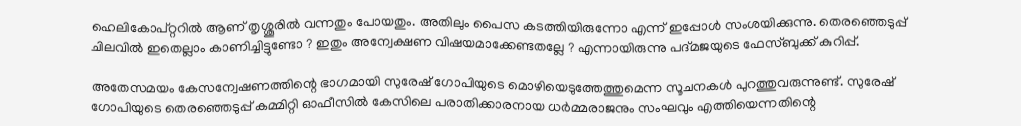ഹെലികോപ്റ്ററില്‍ ആണ് തൃശ്ശൂരില്‍ വന്നതും പോയതും. അതിലും പൈസ കടത്തിയിരുന്നോ എന്ന് ഇപ്പോള്‍ സംശയിക്കുന്നു. തെരഞ്ഞെടുപ്പ് ചിലവില്‍ ഇതെല്ലാം കാണിച്ചിട്ടുണ്ടോ ? ഇതും അന്വേക്ഷണ വിഷയമാക്കേണ്ടതല്ലേ ? എന്നായിരുന്നു പദ്മജയുടെ ഫേസ്ബുക്ക് കുറിപ്പ്.

അതേസമയം കേസന്വേഷണത്തിന്റെ ഭാഗമായി സുരേഷ് ഗോപിയുടെ മൊഴിയെടുത്തേത്തുമെന്ന സൂചനകള്‍ പുറത്തുവരുന്നുണ്ട്. സുരേഷ് ഗോപിയുടെ തെരഞ്ഞെടുപ്പ് കമ്മിറ്റി ഓഫീസില്‍ കേസിലെ പരാതിക്കാരനായ ധര്‍മ്മരാജനും സംഘവും എത്തിയെന്നതിന്റെ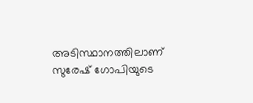അടിസ്ഥാനത്തിലാണ് സുരേഷ് ഗോപിയുടെ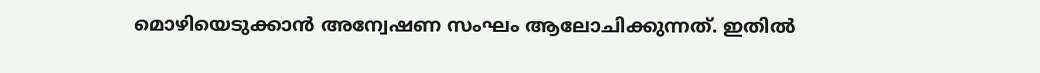മൊഴിയെടുക്കാന്‍ അന്വേഷണ സംഘം ആലോചിക്കുന്നത്. ഇതില്‍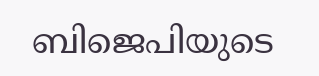ബിജെപിയുടെ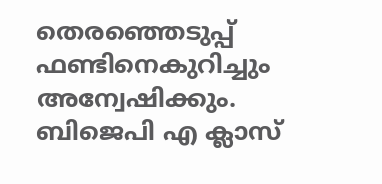തെരഞ്ഞെടുപ്പ് ഫണ്ടിനെകുറിച്ചും അന്വേഷിക്കും. ബിജെപി എ ക്ലാസ്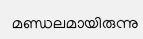മണ്ഡലമായിരുന്നു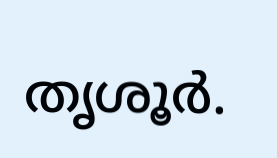തൃശൂര്‍.